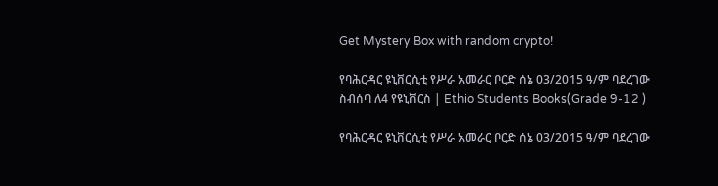Get Mystery Box with random crypto!

የባሕርዳር ዩኒቨርሲቲ የሥራ አመራር ቦርድ ሰኔ 03/2015 ዓ/ም ባደረገው ስብሰባ ለ4 የዩኒቨርስ | Ethio Students Books(Grade 9-12 )

የባሕርዳር ዩኒቨርሲቲ የሥራ አመራር ቦርድ ሰኔ 03/2015 ዓ/ም ባደረገው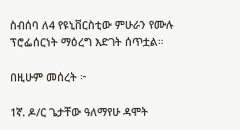ስብሰባ ለ4 የዩኒቨርስቲው ምሁራን የሙሉ ፕሮፌሰርነት ማዕረግ እድገት ሰጥቷል።

በዚሁም መሰረት ፦

1ኛ. ዶ/ር ጌታቸው ዓለማየሁ ዳሞት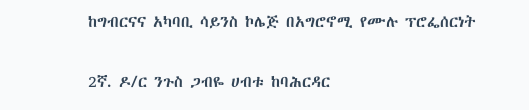ከግብርናና አካባቢ ሳይንስ ኮሌጅ በአግሮኖሚ የሙሉ ፕሮፌሰርነት

2ኛ. ዶ/ር ንጉስ ጋብዬ ሀብቱ ከባሕርዳር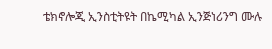ቴክኖሎጂ ኢንስቲትዩት በኬሚካል ኢንጅነሪንግ ሙሉ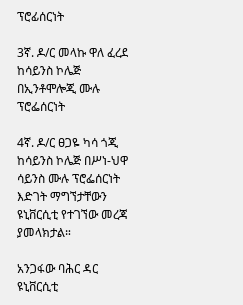ፕሮፊሰርነት

3ኛ. ዶ/ር መላኩ ዋለ ፈረደ ከሳይንስ ኮሌጅ በኢንቶሞሎጂ ሙሉ ፕሮፌሰርነት

4ኛ. ዶ/ር ፀጋዬ ካሳ ጎጂ ከሳይንስ ኮሌጅ በሥነ-ህዋ ሳይንስ ሙሉ ፕሮፌሰርነት እድገት ማግኘታቸውን ዩኒቨርሲቲ የተገኘው መረጃ ያመላክታል።

አንጋፋው ባሕር ዳር ዩኒቨርሲቲ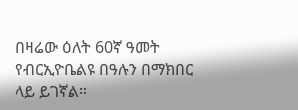በዛሬው ዕለት 60ኛ ዓመት የብርኢዮቤልዩ በዓሉን በማክበር ላይ ይገኛል።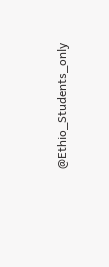@Ethio_Students_only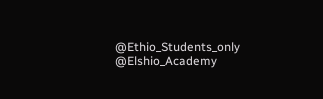@Ethio_Students_only
@Elshio_Academy